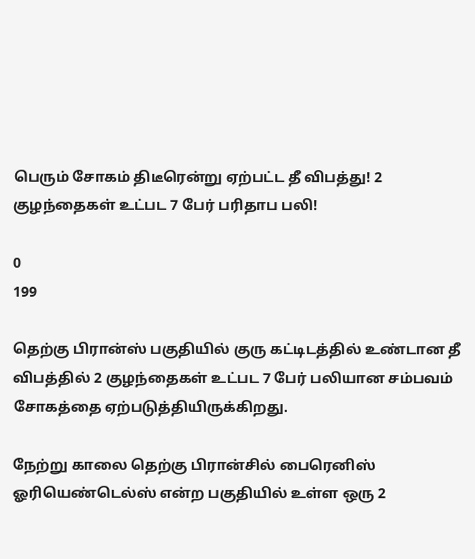பெரும் சோகம் திடீரென்று ஏற்பட்ட தீ விபத்து! 2 குழந்தைகள் உட்பட 7 பேர் பரிதாப பலி!

0
199

தெற்கு பிரான்ஸ் பகுதியில் குரு கட்டிடத்தில் உண்டான தீ விபத்தில் 2 குழந்தைகள் உட்பட 7 பேர் பலியான சம்பவம் சோகத்தை ஏற்படுத்தியிருக்கிறது.

நேற்று காலை தெற்கு பிரான்சில் பைரெனிஸ் ஓரியெண்டெல்ஸ் என்ற பகுதியில் உள்ள ஒரு 2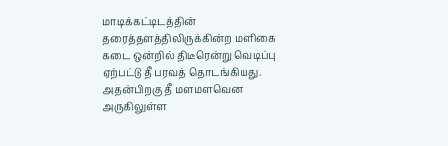மாடிக்கட்டிடத்தின் தரைத்தளத்திலிருக்கின்ற மளிகை கடை ஒன்றில் திடீரென்று வெடிப்பு ஏற்பட்டு தீ பரவத் தொடங்கியது. அதன்பிறகு தீ மளமளவென அருகிலுள்ள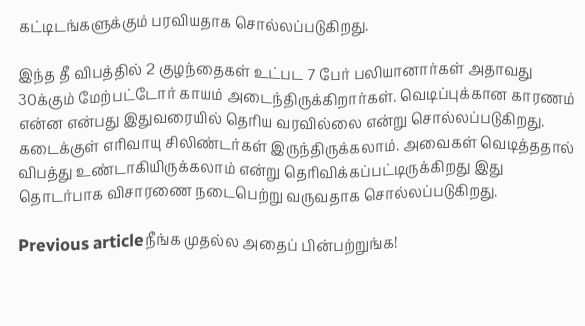கட்டிடங்களுக்கும் பரவியதாக சொல்லப்படுகிறது.

இந்த தீ விபத்தில் 2 குழந்தைகள் உட்பட 7 பேர் பலியானார்கள் அதாவது 30க்கும் மேற்பட்டோர் காயம் அடைந்திருக்கிறார்கள். வெடிப்புக்கான காரணம் என்ன என்பது இதுவரையில் தெரிய வரவில்லை என்று சொல்லப்படுகிறது. கடைக்குள் எரிவாயு சிலிண்டர்கள் இருந்திருக்கலாம். அவைகள் வெடித்ததால் விபத்து உண்டாகியிருக்கலாம் என்று தெரிவிக்கப்பட்டிருக்கிறது இது தொடர்பாக விசாரணை நடைபெற்று வருவதாக சொல்லப்படுகிறது.

Previous articleநீங்க முதல்ல அதைப் பின்பற்றுங்க!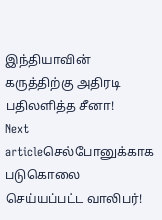இந்தியாவின் கருத்திற்கு அதிரடி பதிலளித்த சீனா!
Next articleசெல்போனுக்காக படுகொலை செய்யப்பட்ட வாலிபர்!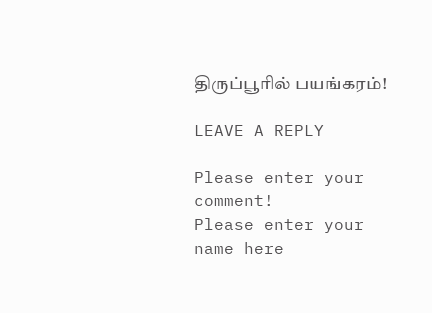திருப்பூரில் பயங்கரம்!

LEAVE A REPLY

Please enter your comment!
Please enter your name here